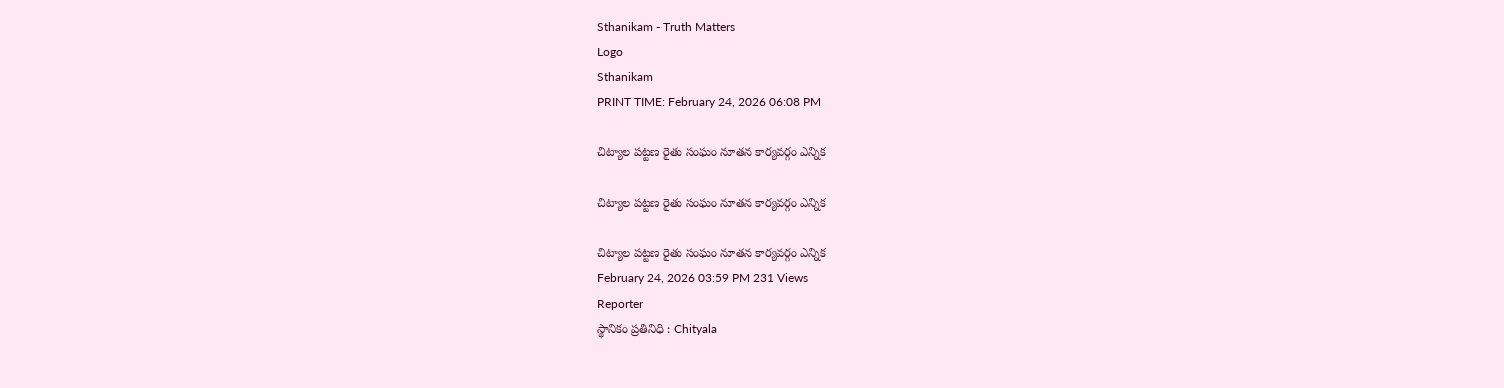Sthanikam - Truth Matters
Logo
Sthanikam
PRINT TIME: February 24, 2026 06:08 PM

చిట్యాల పట్టణ రైతు సంఘం నూతన కార్యవర్గం ఎన్నిక

చిట్యాల పట్టణ రైతు సంఘం నూతన కార్యవర్గం ఎన్నిక

చిట్యాల పట్టణ రైతు సంఘం నూతన కార్యవర్గం ఎన్నిక
February 24, 2026 03:59 PM 231 Views
Reporter
స్థానికం ప్రతినిధి : Chityala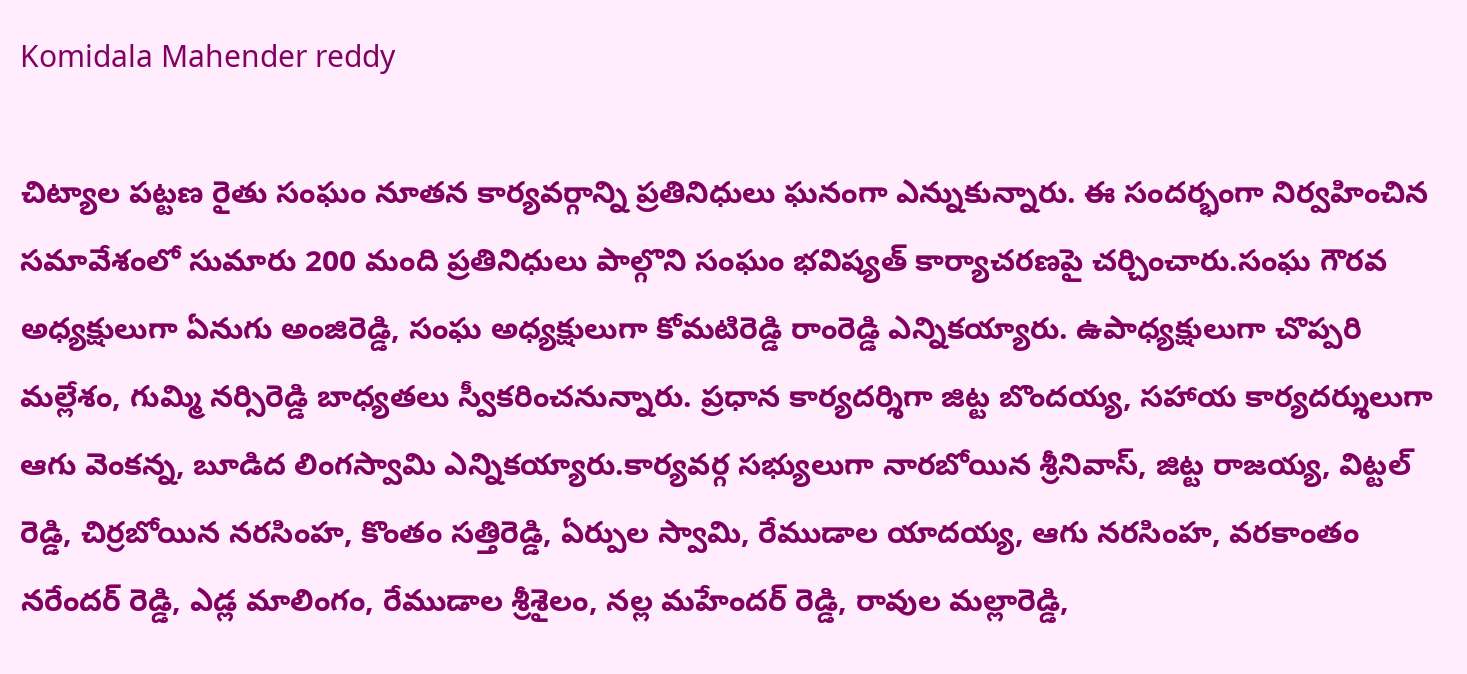Komidala Mahender reddy

చిట్యాల పట్టణ రైతు సంఘం నూతన కార్యవర్గాన్ని ప్రతినిధులు ఘనంగా ఎన్నుకున్నారు. ఈ సందర్భంగా నిర్వహించిన సమావేశంలో సుమారు 200 మంది ప్రతినిధులు పాల్గొని సంఘం భవిష్యత్ కార్యాచరణపై చర్చించారు.సంఘ గౌరవ అధ్యక్షులుగా ఏనుగు అంజిరెడ్డి, సంఘ అధ్యక్షులుగా కోమటిరెడ్డి రాంరెడ్డి ఎన్నికయ్యారు. ఉపాధ్యక్షులుగా చొప్పరి మల్లేశం, గుమ్మి నర్సిరెడ్డి బాధ్యతలు స్వీకరించనున్నారు. ప్రధాన కార్యదర్శిగా జిట్ట బొందయ్య, సహాయ కార్యదర్శులుగా ఆగు వెంకన్న, బూడిద లింగస్వామి ఎన్నికయ్యారు.కార్యవర్గ సభ్యులుగా నారబోయిన శ్రీనివాస్, జిట్ట రాజయ్య, విట్టల్ రెడ్డి, చిర్రబోయిన నరసింహ, కొంతం సత్తిరెడ్డి, ఏర్పుల స్వామి, రేముడాల యాదయ్య, ఆగు నరసింహ, వరకాంతం నరేందర్ రెడ్డి, ఎడ్ల మాలింగం, రేముడాల శ్రీశైలం, నల్ల మహేందర్ రెడ్డి, రావుల మల్లారెడ్డి,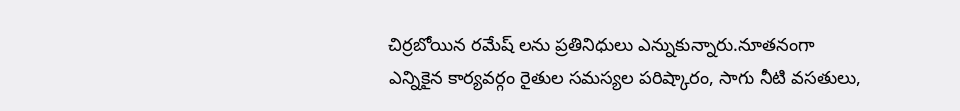చిర్రబోయిన రమేష్ లను ప్రతినిధులు ఎన్నుకున్నారు.నూతనంగా ఎన్నికైన కార్యవర్గం రైతుల సమస్యల పరిష్కారం, సాగు నీటి వసతులు,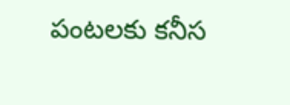పంటలకు కనీస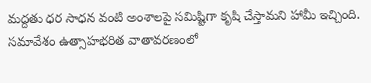మద్దతు ధర సాధన వంటి అంశాలపై సమిష్టిగా కృషి చేస్తామని హామీ ఇచ్చింది. సమావేశం ఉత్సాహభరిత వాతావరణంలో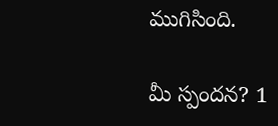ముగిసింది.

మీ స్పందన? 1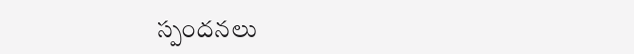స్పందనలు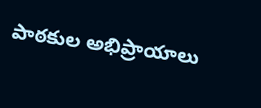పాఠకుల అభిప్రాయాలు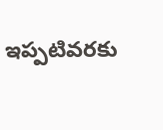ఇప్పటివరకు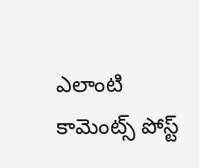ఎలాంటి కామెంట్స్ పోస్ట్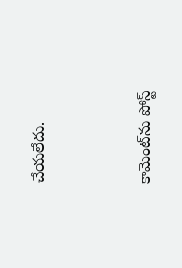చేయలేదు.


కామెంట్‌ను పోస్ట్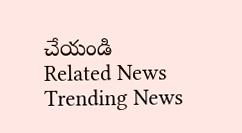చేయండి
Related News
Trending News